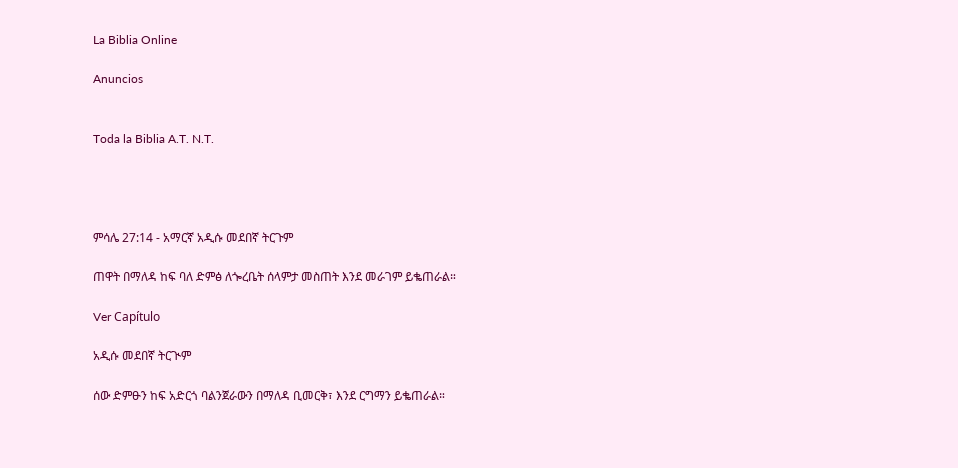La Biblia Online

Anuncios


Toda la Biblia A.T. N.T.




ምሳሌ 27:14 - አማርኛ አዲሱ መደበኛ ትርጉም

ጠዋት በማለዳ ከፍ ባለ ድምፅ ለጐረቤት ሰላምታ መስጠት እንደ መራገም ይቈጠራል።

Ver Capítulo

አዲሱ መደበኛ ትርጒም

ሰው ድምፁን ከፍ አድርጎ ባልንጀራውን በማለዳ ቢመርቅ፣ እንደ ርግማን ይቈጠራል።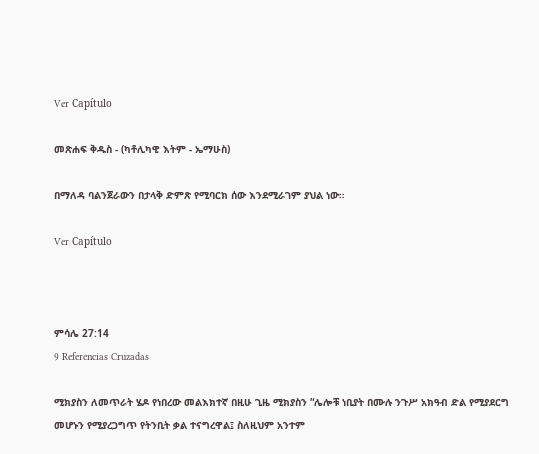Ver Capítulo

መጽሐፍ ቅዱስ - (ካቶሊካዊ እትም - ኤማሁስ)

በማለዳ ባልንጀራውን በታላቅ ድምጽ የሚባርክ ሰው እንደሚራገም ያህል ነው።

Ver Capítulo



ምሳሌ 27:14
9 Referencias Cruzadas

ሚክያስን ለመጥራት ሄዶ የነበረው መልእክተኛ በዚሁ ጊዜ ሚክያስን “ሌሎቹ ነቢያት በሙሉ ንጉሥ አክዓብ ድል የሚያደርግ መሆኑን የሚያረጋግጥ የትንቢት ቃል ተናግረዋል፤ ስለዚህም አንተም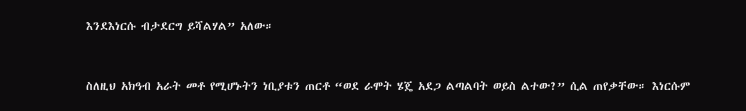እንደእነርሱ ብታደርግ ይሻልሃል” አለው።


ስለዚህ አክዓብ አራት መቶ የሚሆኑትን ነቢያቱን ጠርቶ “ወደ ራሞት ሄጄ አደጋ ልጣልባት ወይስ ልተው?” ሲል ጠየቃቸው። እነርሱም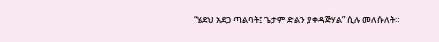“ሄደህ አደጋ ጣልባት፤ ጌታም ድልን ያቀዳጅሃል” ሲሉ መለሱለት።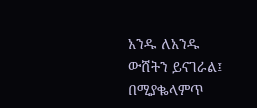አንዱ ለአንዱ ውሸትን ይናገራል፤ በሚያቈላምጥ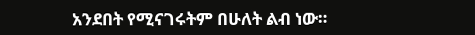አንደበት የሚናገሩትም በሁለት ልብ ነው።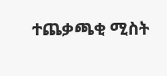ተጨቃጫቂ ሚስት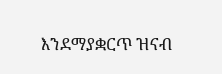እንደማያቋርጥ ዝናብ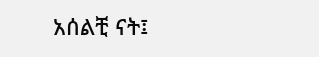አሰልቺ ናት፤